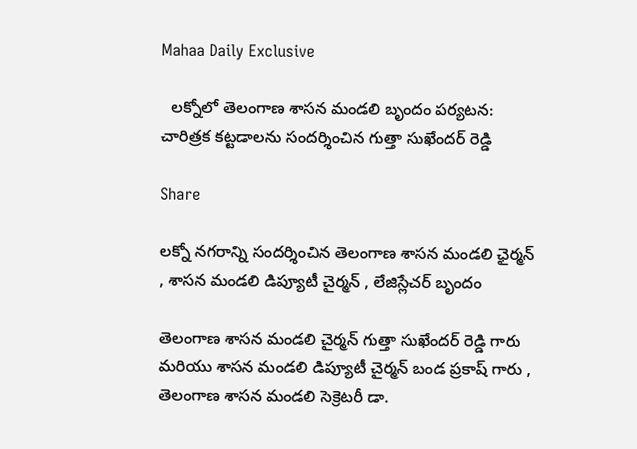Mahaa Daily Exclusive

  లక్నోలో తెలంగాణ శాసన మండలి బృందం పర్యటన: చారిత్రక కట్టడాలను సందర్శించిన గుత్తా సుఖేందర్ రెడ్డి

Share

లక్నో నగరాన్ని సందర్శించిన తెలంగాణ శాసన మండలి ఛైర్మన్ , శాసన మండలి డిప్యూటీ చైర్మన్ , లేజిస్లేచర్ బృందం

తెలంగాణ శాసన మండలి చైర్మన్ గుత్తా సుఖేందర్ రెడ్డి గారు మరియు శాసన మండలి డిప్యూటీ చైర్మన్ బండ ప్రకాష్ గారు , తెలంగాణ శాసన మండలి సెక్రెటరీ డా.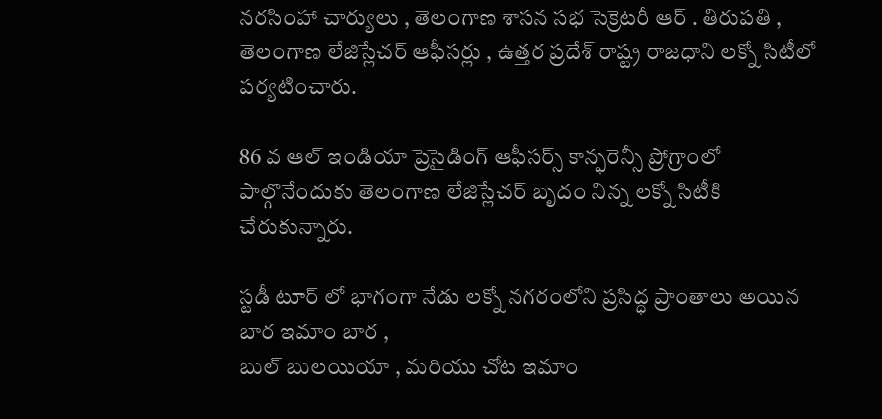నరసింహా చార్యులు , తెలంగాణ శాసన సభ సెక్రెటరీ ఆర్ . తిరుపతి , తెలంగాణ లేజిస్లేచర్ ఆఫీసర్లు , ఉత్తర ప్రదేశ్ రాష్ట్ర రాజధాని లక్నో సిటీలో పర్యటించారు.

86 వ ఆల్ ఇండియా ప్రెసైడింగ్ ఆఫీసర్స్ కాన్ఫరెన్సీ ప్రోగ్రాంలో పాల్గొనేందుకు తెలంగాణ లేజిస్లేచర్ బృదం నిన్న లక్నో సిటీకి చేరుకున్నారు.

స్టడీ టూర్ లో భాగంగా నేడు లక్నో నగరంలోని ప్రసిద్ధ ప్రాంతాలు అయిన బార ఇమాం బార ,
బుల్ బులయియా , మరియు చోట ఇమాం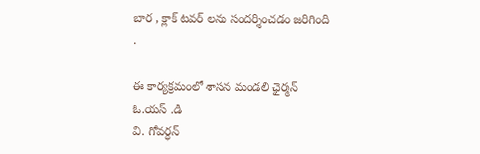బార , క్లాక్ టవర్ లను సందర్శించడం జరిగింది .

ఈ కార్యక్రమంలో శాసన మండలి ఛైర్మన్ ఓ.యస్ .డి
వి. గోవర్ధన్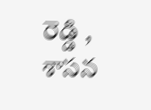రెడ్డి , శాసన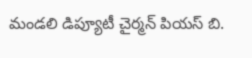మండలి డిప్యూటీ చైర్మన్ పియస్ బి.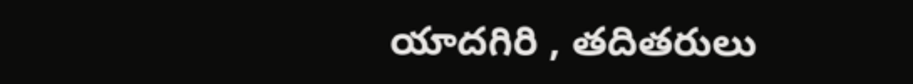యాదగిరి , తదితరులు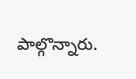పాల్గొన్నారు.